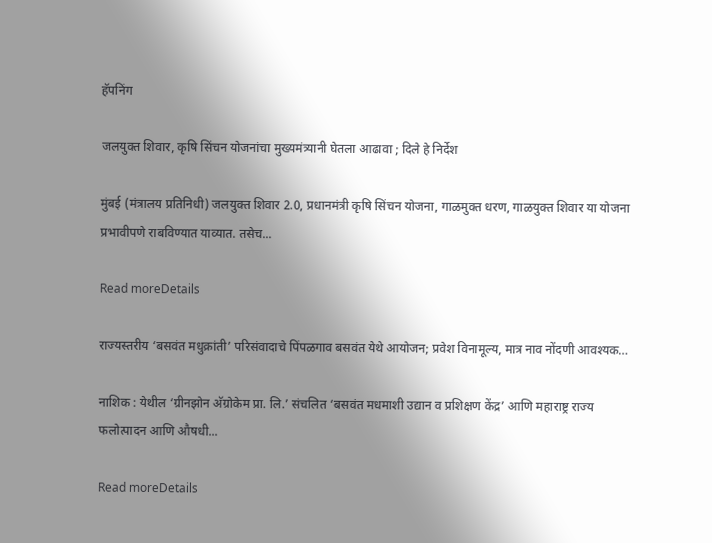हॅपनिंग

जलयुक्त शिवार, कृषि सिंचन योजनांचा मुख्यमंत्र्यानी घेतला आढावा ; दिले हे निर्देश

मुंबई (मंत्रालय प्रतिनिधी) जलयुक्त शिवार 2.0, प्रधानमंत्री कृषि सिंचन योजना, गाळमुक्त धरण, गाळयुक्त शिवार या योजना प्रभावीपणे राबविण्यात याव्यात. तसेच...

Read moreDetails

राज्यस्तरीय ‘बसवंत मधुक्रांती’ परिसंवादाचे पिंपळगाव बसवंत येथे आयोजन; प्रवेश विनामूल्य, मात्र नाव नोंदणी आवश्यक…

नाशिक : येथील ‘ग्रीनझोन अ‍ॅग्रोकेम प्रा. लि.’ संचलित ‘बसवंत मधमाशी उद्यान व प्रशिक्षण केंद्र’ आणि महाराष्ट्र राज्य फलोत्पादन आणि औषधी...

Read moreDetails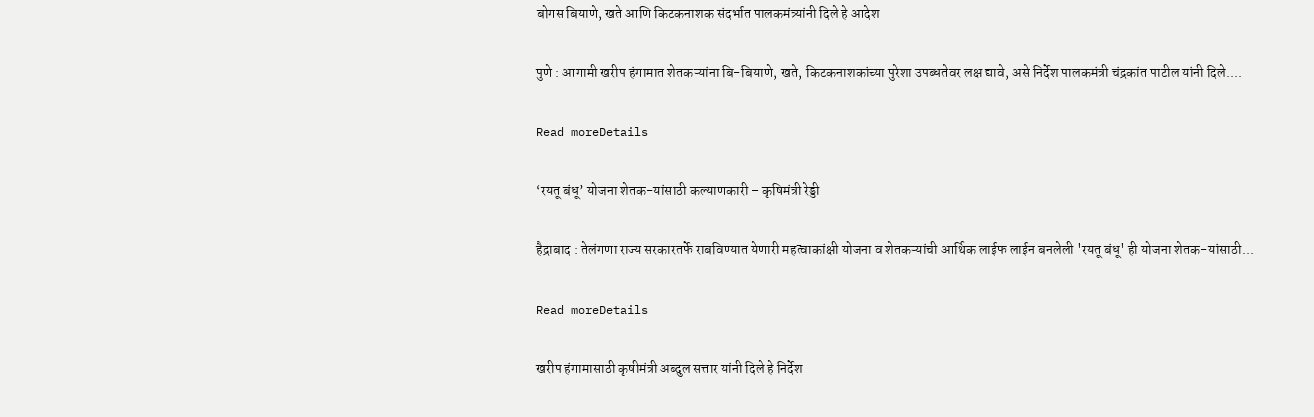बोगस बियाणे, खते आणि किटकनाशक संदर्भात पालकमंत्र्यांनी दिले हे आदेश

पुणे : आगामी खरीप हंगामात शेतकऱ्यांना बि-बियाणे, खते, किटकनाशकांच्या पुरेशा उपब्धतेवर लक्ष द्यावे, असे निर्देश पालकमंत्री चंद्रकांत पाटील यांनी दिले....

Read moreDetails

‘रयतू बंधू’ योजना शेतक-यांसाठी कल्याणकारी – कृषिमंत्री रेड्डी

हैद्राबाद : तेलंगणा राज्य सरकारतर्फे राबविण्यात येणारी महत्वाकांक्षी योजना व शेतकऱ्यांची आर्थिक लाईफ लाईन बनलेली 'रयतू बंधू' ही योजना शेतक-यांसाठी...

Read moreDetails

खरीप हंगामासाठी कृषीमंत्री अब्दुल सत्तार यांनी दिले हे निर्देश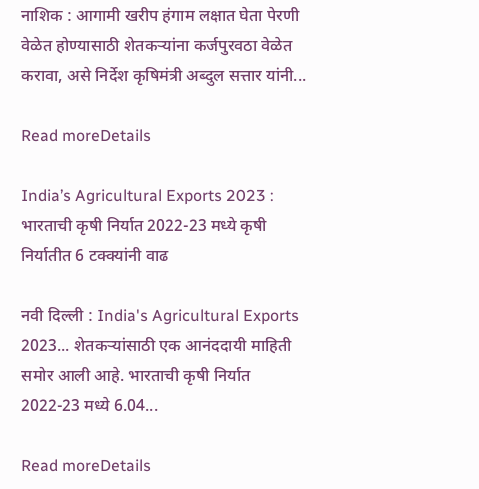नाशिक : आगामी खरीप हंगाम लक्षात घेता पेरणी वेळेत होण्यासाठी शेतकऱ्यांना कर्जपुरवठा वेळेत करावा, असे निर्देश कृषिमंत्री अब्दुल सत्तार यांनी...

Read moreDetails

India’s Agricultural Exports 2023 : भारताची कृषी निर्यात 2022-23 मध्ये कृषी निर्यातीत 6 टक्क्यांनी वाढ

नवी दिल्ली : India's Agricultural Exports 2023... शेतकऱ्यांसाठी एक आनंददायी माहिती समोर आली आहे. भारताची कृषी निर्यात 2022-23 मध्ये 6.04...

Read moreDetails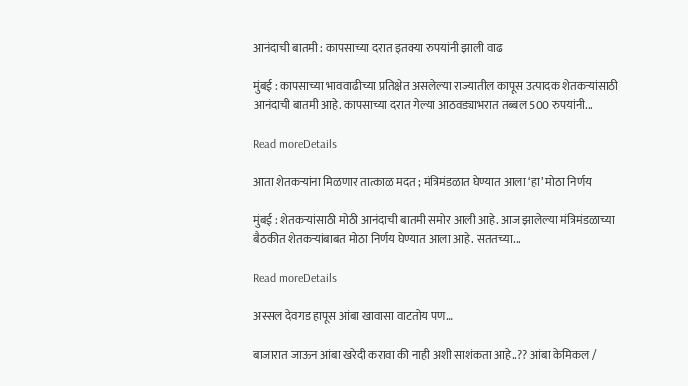आनंदाची बातमी : कापसाच्या दरात इतक्या रुपयांनी झाली वाढ

मुंबई : कापसाच्या भाववाढीच्या प्रतिक्षेत असलेल्या राज्यातील कापूस उत्पादक शेतकर्‍यांसाठी आनंदाची बातमी आहे. कापसाच्या दरात गेल्या आठवड्याभरात तब्बल 500 रुपयांनी...

Read moreDetails

आता शेतकऱ्यांना मिळणार तात्काळ मदत ; मंत्रिमंडळात घेण्यात आला ‘हा’ मोठा निर्णय

मुंबई : शेतकऱ्यांसाठी मोठी आनंदाची बातमी समोर आली आहे. आज झालेल्या मंत्रिमंडळाच्या बैठकीत शेतकऱ्यांबाबत मोठा निर्णय घेण्यात आला आहे. सततच्या...

Read moreDetails

अस्सल देवगड हापूस आंबा खावासा वाटतोय पण…

बाजारात जाऊन आंबा खरेदी करावा की नाही अशी साशंकता आहे..?? आंबा केमिकल /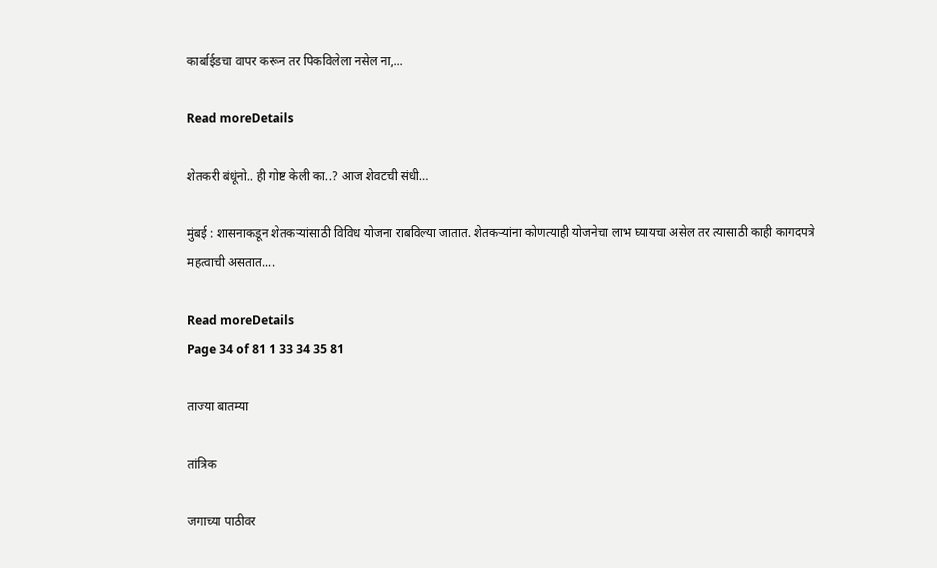कार्बाईडचा वापर करून तर पिकविलेला नसेल ना,...

Read moreDetails

शेतकरी बंधूंनो.. ही गोष्ट केली का..? आज शेवटची संधी…

मुंबई : शासनाकडून शेतकर्‍यांसाठी विविध योजना राबविल्या जातात. शेतकर्‍यांना कोणत्याही योजनेचा लाभ घ्यायचा असेल तर त्यासाठी काही कागदपत्रे महत्वाची असतात....

Read moreDetails
Page 34 of 81 1 33 34 35 81

ताज्या बातम्या

तांत्रिक

जगाच्या पाठीवर